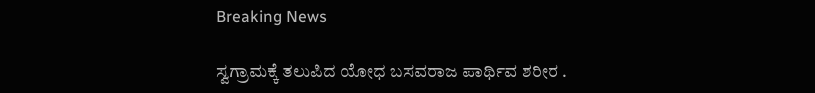Breaking News

ಸ್ವಗ್ರಾಮಕ್ಕೆ ತಲುಪಿದ ಯೋಧ ಬಸವರಾಜ ಪಾರ್ಥಿವ ಶರೀರ .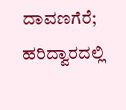ದಾವಣಗೆರೆ; ಹರಿದ್ವಾರದಲ್ಲಿ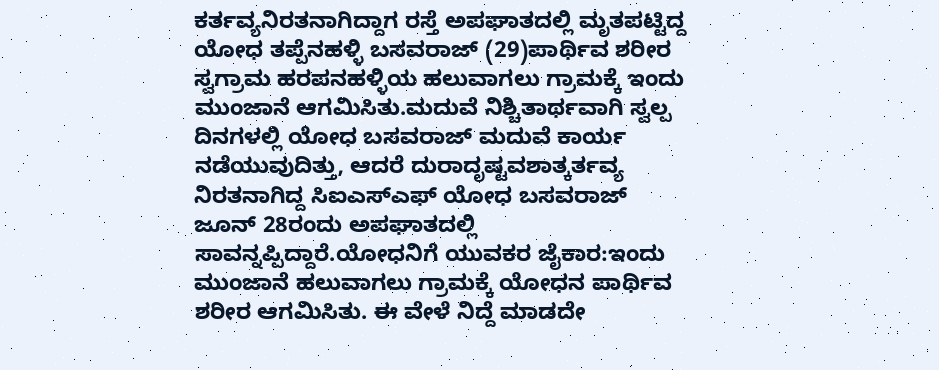ಕರ್ತವ್ಯನಿರತನಾಗಿದ್ದಾಗ ರಸ್ತೆ ಅಪಘಾತದಲ್ಲಿ ಮೃತಪಟ್ಟಿದ್ದ ಯೋಧ ತಪ್ಪೆನಹಳ್ಳಿ ಬಸವರಾಜ್ (29)ಪಾರ್ಥಿವ ಶರೀರ ಸ್ವಗ್ರಾಮ ಹರಪನಹಳ್ಳಿಯ ಹಲುವಾಗಲು ಗ್ರಾಮಕ್ಕೆ ಇಂದು ಮುಂಜಾನೆ ಆಗಮಿಸಿತು.ಮದುವೆ ನಿಶ್ಚಿತಾರ್ಥವಾಗಿ ಸ್ವಲ್ಪ ದಿನಗಳಲ್ಲಿ ಯೋಧ ಬಸವರಾಜ್ ಮದುವೆ ಕಾರ್ಯ ನಡೆಯುವುದಿತ್ತು, ಆದರೆ ದುರಾದೃಷ್ಟವಶಾತ್ಕರ್ತವ್ಯ ನಿರತನಾಗಿದ್ದ ಸಿಐಎಸ್ಎಫ್ ಯೋಧ ಬಸವರಾಜ್ ಜೂನ್ 28ರಂದು ಅಪಘಾತದಲ್ಲಿ ಸಾವನ್ನಪ್ಪಿದ್ದಾರೆ.ಯೋಧನಿಗೆ ಯುವಕರ ಜೈಕಾರ:ಇಂದು ಮುಂಜಾನೆ ಹಲುವಾಗಲು ಗ್ರಾಮಕ್ಕೆ ಯೋಧನ ಪಾರ್ಥಿವ ಶರೀರ ಆಗಮಿಸಿತು. ಈ ವೇಳೆ ನಿದ್ದೆ ಮಾಡದೇ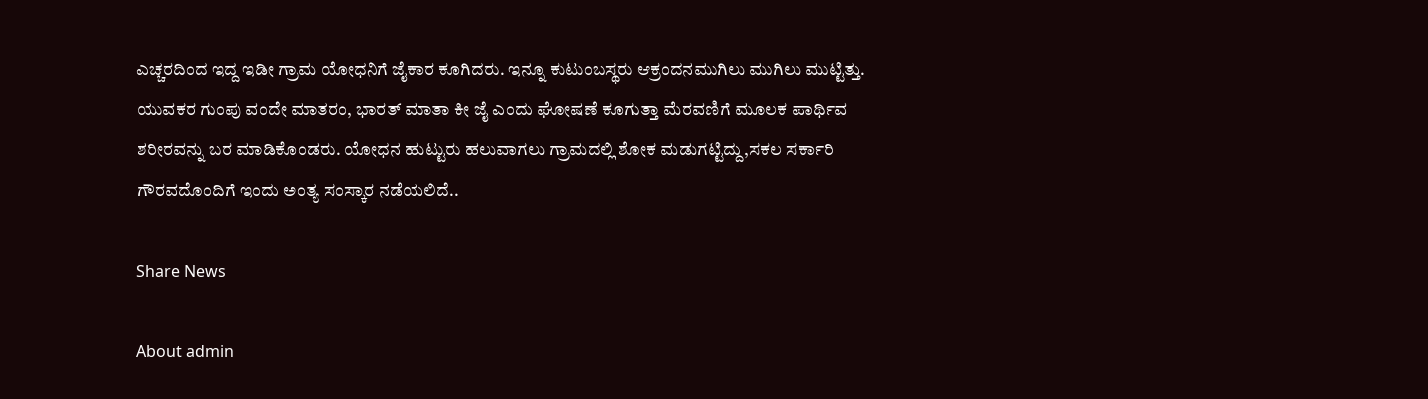ಎಚ್ಚರದಿಂದ ಇದ್ದ ಇಡೀ ಗ್ರಾಮ ಯೋಧನಿಗೆ ಜೈಕಾರ ಕೂಗಿದರು. ಇನ್ನೂ ಕುಟುಂಬಸ್ಥರು ಆಕ್ರಂದನಮುಗಿಲು ಮುಗಿಲು ಮುಟ್ಟಿತ್ತು. ಯುವಕರ ಗುಂಪು ವಂದೇ ಮಾತರಂ, ಭಾರತ್ ಮಾತಾ ಕೀ ಜೈ ಎಂದು ಘೋಷಣೆ ಕೂಗುತ್ತಾ ಮೆರವಣಿಗೆ ಮೂಲಕ ಪಾರ್ಥಿವ ಶರೀರವನ್ನು ಬರ‌ ಮಾಡಿಕೊಂಡರು. ಯೋಧನ ಹುಟ್ಟುರು ಹಲುವಾಗಲು ಗ್ರಾಮದಲ್ಲಿ ಶೋಕ ಮಡುಗಟ್ಟಿದ್ದು,ಸಕಲ ಸರ್ಕಾರಿ ಗೌರವದೊಂದಿಗೆ ಇಂದು ಅಂತ್ಯ ಸಂಸ್ಕಾರ ನಡೆಯಲಿದೆ..

Share News

About admin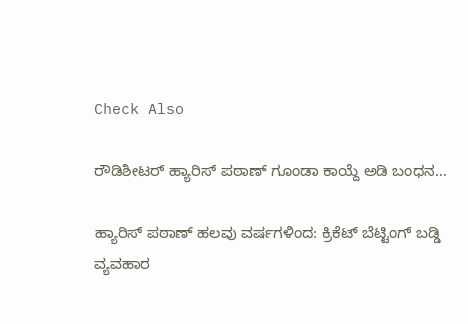Check Also

ರೌಡಿಶೀಟರ್ ಹ್ಯಾರಿಸ್ ಪಠಾಣ್ ಗೂಂಡಾ ಕಾಯ್ದೆ ಅಡಿ ಬಂಧನ…

ಹ್ಯಾರಿಸ್ ಪಠಾಣ್ ಹಲವು ವರ್ಷಗಳಿಂದ: ಕ್ರಿಕೆಟ್ ಬೆಟ್ಟಿಂಗ್ ಬಡ್ಡಿ ವ್ಯವಹಾರ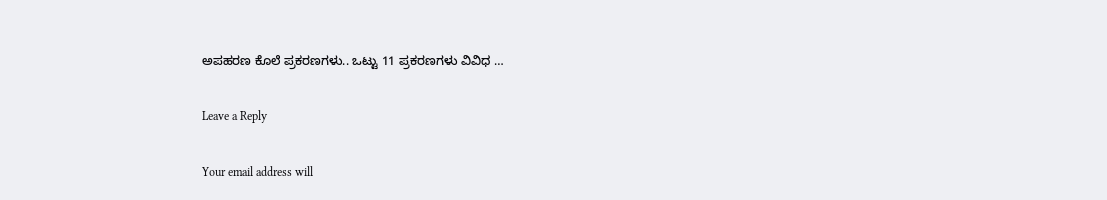ಅಪಹರಣ ಕೊಲೆ ಪ್ರಕರಣಗಳು.. ಒಟ್ಟು 11 ಪ್ರಕರಣಗಳು ವಿವಿಧ …

Leave a Reply

Your email address will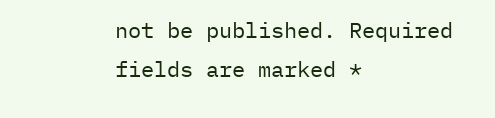not be published. Required fields are marked *